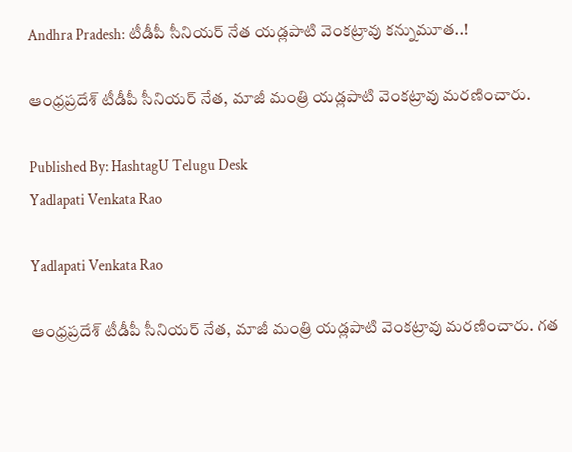Andhra Pradesh: టీడీపీ సీనియర్‌ నేత యడ్లపాటి వెంకట్రావు కన్నుమూత..!

ఆంధ్ర‌ప్ర‌దేశ్ టీడీపీ సీనియ‌ర్ నేత, మాజీ మంత్రి యడ్లపాటి వెంకట్రావు మరణించారు.

Published By: HashtagU Telugu Desk
Yadlapati Venkata Rao

Yadlapati Venkata Rao

ఆంధ్ర‌ప్ర‌దేశ్ టీడీపీ సీనియ‌ర్ నేత, మాజీ మంత్రి యడ్లపాటి వెంకట్రావు మరణించారు. గత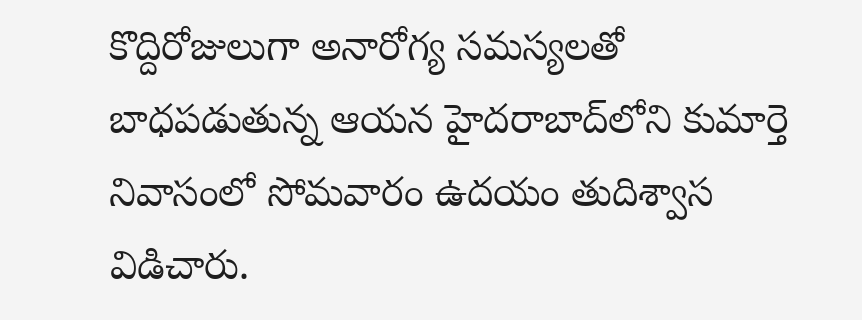కొద్దిరోజులుగా అనారోగ్య సమస్యలతో బాధపడుతున్న ఆయన హైదరాబాద్‌లోని కుమార్తె నివాసంలో సోమవారం ఉదయం తుదిశ్వాస విడిచారు.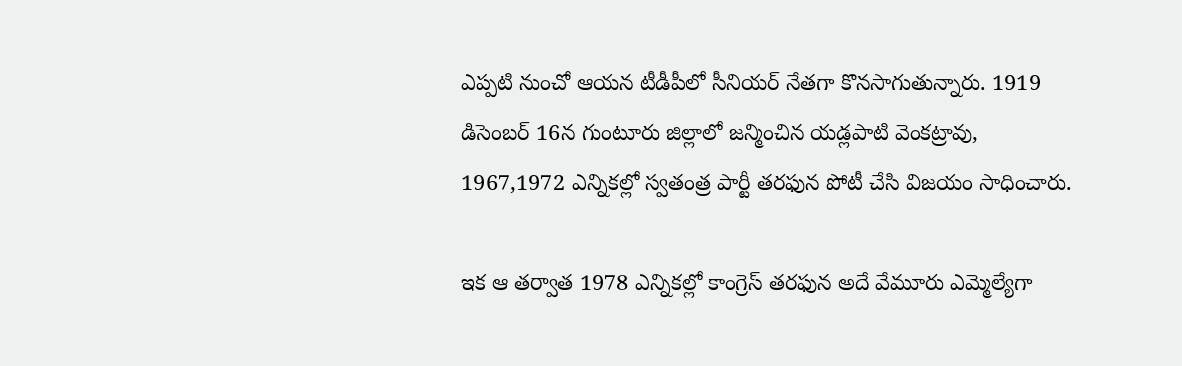ఎప్ప‌టి నుంచో ఆయ‌న‌ టీడీపీలో సీనియర్ నేతగా కొనసాగుతున్నారు. 1919 డిసెంబర్ 16న గుంటూరు జిల్లాలో జన్మించిన‌ యడ్లపాటి వెంక‌ట్రావు, 1967,1972 ఎన్నికల్లో స్వతంత్ర పార్టీ తరఫున పోటీ చేసి విజ‌యం సాధించారు.

ఇక ఆ త‌ర్వాత‌ 1978 ఎన్నికల్లో కాంగ్రెస్‌ తరఫున అదే వేమూరు ఎమ్మెల్యేగా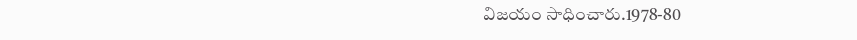విజయం సాధించారు.1978-80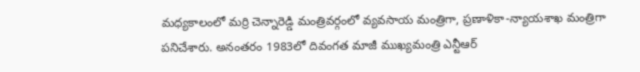మధ్యకాలంలో మర్రి చెన్నారెడ్డి మంత్రివర్గంలో వ్యవసాయ మంత్రిగా, ప్రణాళికా-న్యాయశాఖ మంత్రిగా పనిచేశారు. అనంతరం 1983లో దివంగ‌త మాజీ ముఖ్య‌మంత్రి ఎన్టీఆర్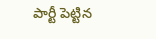పార్టీ పెట్టిన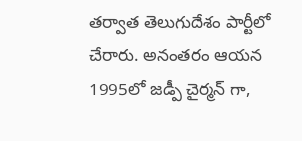త‌ర్వాత‌ తెలుగుదేశం పార్టీలో చేరారు. అనంతరం ఆయన 1995లో జడ్పీ చైర్మన్ గా,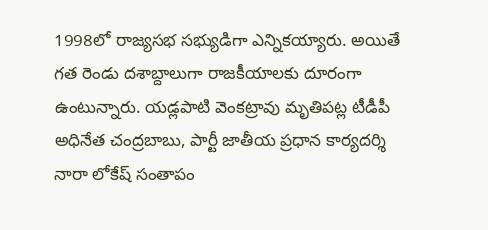1998లో రాజ్యసభ సభ్యుడిగా ఎన్నికయ్యారు. అయితే గత రెండు దశాబ్దాలుగా రాజకీయాలకు దూరంగా ఉంటున్నారు. యడ్లపాటి వెంకట్రావు మృతిపట్ల టీడీపీ అధినేత చంద్రబాబు, పార్టీ జాతీయ ప్రధాన కార్యదర్శి నారా లోకేష్ సంతాపం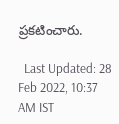ప్రకటించారు.

  Last Updated: 28 Feb 2022, 10:37 AM IST